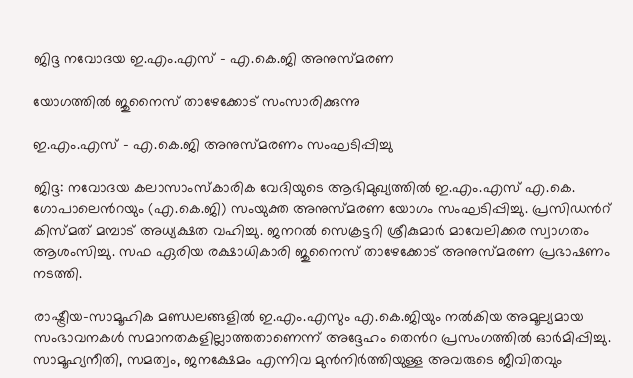ജിദ്ദ നവോദയ ഇ.എം.എസ് - എ.കെ.ജി അനുസ്മരണ

യോഗത്തിൽ ജുനൈസ് താഴേക്കോട് സംസാരിക്കുന്നു

ഇ.എം.എസ് - എ.കെ.ജി അനുസ്മരണം സംഘടിപ്പിച്ചു

ജിദ്ദ: നവോദയ കലാസാംസ്കാരിക വേദിയുടെ ആഭിമുഖ്യത്തിൽ ഇ.എം.എസ് എ.കെ. ഗോപാലെൻറയും (എ.കെ.ജി) സംയുക്ത അനുസ്മരണ യോഗം സംഘടിപ്പിച്ചു. പ്രസിഡൻറ് കിസ്മത് മമ്പാട് അധ്യക്ഷത വഹിച്ചു. ജനറൽ സെക്രട്ടറി ശ്രീകുമാർ മാവേലിക്കര സ്വാഗതം ആശംസിച്ചു. സഫ ഏരിയ രക്ഷാധികാരി ജുനൈസ് താഴേക്കോട് അനുസ്മരണ പ്രഭാഷണം നടത്തി.

രാഷ്ട്രീയ-സാമൂഹിക മണ്ഡലങ്ങളിൽ ഇ.എം.എസും എ.കെ.ജിയും നൽകിയ അമൂല്യമായ സംഭാവനകൾ സമാനതകളില്ലാത്തതാണെന്ന് അദ്ദേഹം തെൻറ പ്രസംഗത്തിൽ ഓർമിപ്പിച്ചു. സാമൂഹ്യനീതി, സമത്വം, ജനക്ഷേമം എന്നിവ മുൻനിർത്തിയുള്ള അവരുടെ ജീവിതവും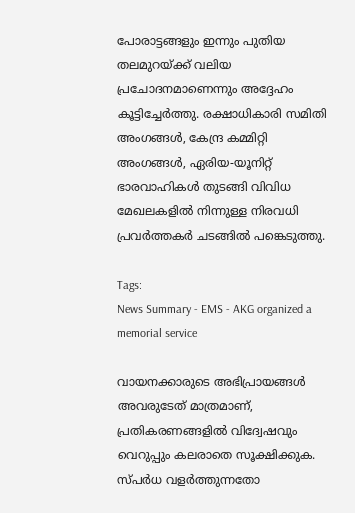പോരാട്ടങ്ങളും ഇന്നും പുതിയ തലമുറയ്ക്ക് വലിയ പ്രചോദനമാണെന്നും അദ്ദേഹം കൂട്ടിച്ചേർത്തു. രക്ഷാധികാരി സമിതി അംഗങ്ങൾ, കേന്ദ്ര കമ്മിറ്റി അംഗങ്ങൾ, ഏരിയ-യൂനിറ്റ് ഭാരവാഹികൾ തുടങ്ങി വിവിധ മേഖലകളിൽ നിന്നുള്ള നിരവധി പ്രവർത്തകർ ചടങ്ങിൽ പങ്കെടുത്തു.

Tags:
News Summary - EMS - AKG organized a memorial service

വായനക്കാരുടെ അഭിപ്രായങ്ങള്‍ അവരുടേത് മാത്രമാണ്, പ്രതികരണങ്ങളിൽ വിദ്വേഷവും വെറുപ്പും കലരാതെ സൂക്ഷിക്കുക. സ്പർധ വളർത്തുന്നതോ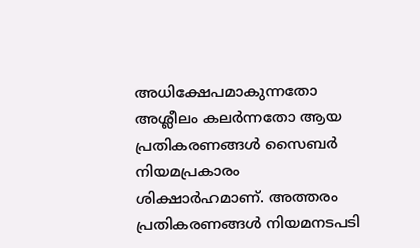അധിക്ഷേപമാകുന്നതോ അശ്ലീലം കലർന്നതോ ആയ പ്രതികരണങ്ങൾ സൈബർ നിയമപ്രകാരം ശിക്ഷാർഹമാണ്. അത്തരം പ്രതികരണങ്ങൾ നിയമനടപടി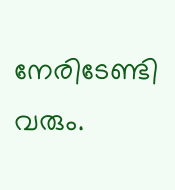നേരിടേണ്ടി വരും.